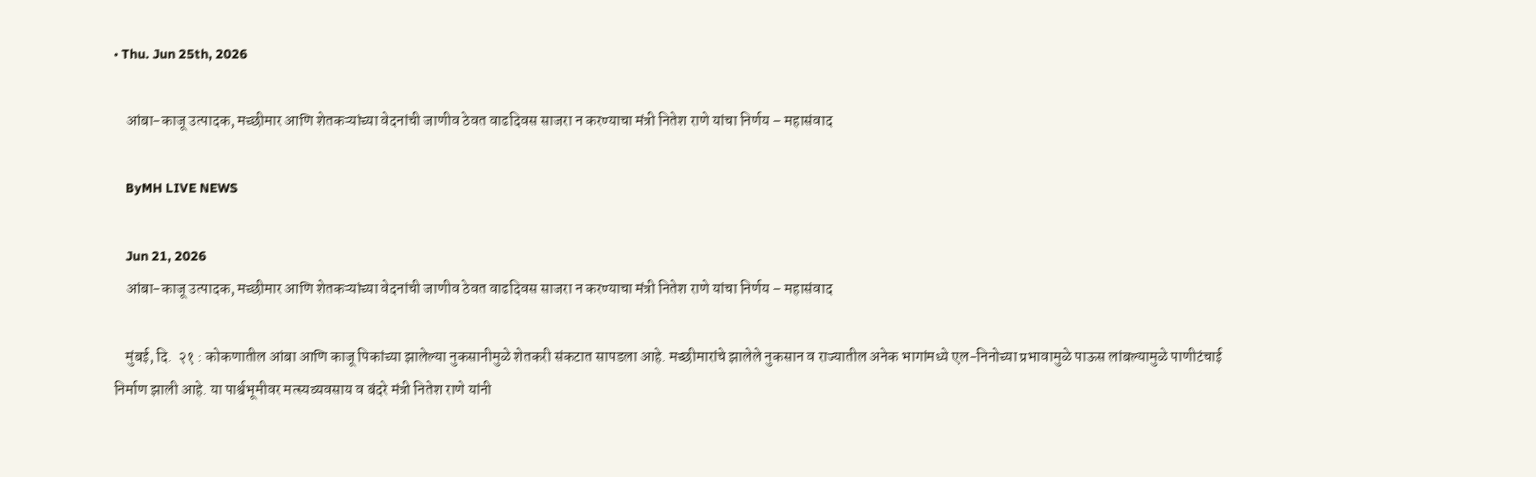• Thu. Jun 25th, 2026

    आंबा-काजू उत्पादक, मच्छीमार आणि शेतकऱ्यांच्या वेदनांची जाणीव ठेवत वाढदिवस साजरा न करण्याचा मंत्री नितेश राणे यांचा निर्णय – महासंवाद

    ByMH LIVE NEWS

    Jun 21, 2026
    आंबा-काजू उत्पादक, मच्छीमार आणि शेतकऱ्यांच्या वेदनांची जाणीव ठेवत वाढदिवस साजरा न करण्याचा मंत्री नितेश राणे यांचा निर्णय – महासंवाद

    मुंबई, दि.  २१ : कोकणातील आंबा आणि काजू पिकांच्या झालेल्या नुकसानीमुळे शेतकरी संकटात सापडला आहे. मच्छीमारांचे झालेले नुकसान व राज्यातील अनेक भागांमध्ये एल-निनोच्या प्रभावामुळे पाऊस लांबल्यामुळे पाणीटंचाई निर्माण झाली आहे. या पार्श्वभूमीवर मत्स्यव्यवसाय व बंदरे मंत्री नितेश राणे यांनी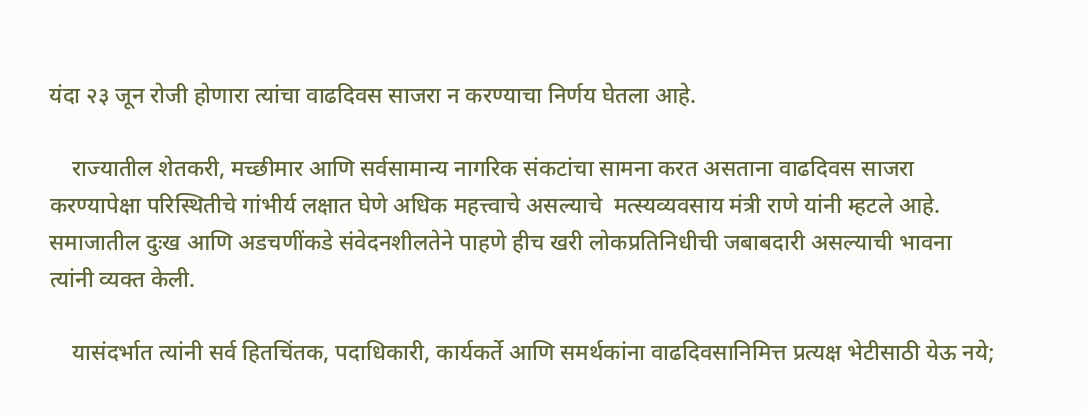यंदा २३ जून रोजी होणारा त्यांचा वाढदिवस साजरा न करण्याचा निर्णय घेतला आहे.

    राज्यातील शेतकरी, मच्छीमार आणि सर्वसामान्य नागरिक संकटांचा सामना करत असताना वाढदिवस साजरा करण्यापेक्षा परिस्थितीचे गांभीर्य लक्षात घेणे अधिक महत्त्वाचे असल्याचे  मत्स्यव्यवसाय मंत्री राणे यांनी म्हटले आहे. समाजातील दुःख आणि अडचणींकडे संवेदनशीलतेने पाहणे हीच खरी लोकप्रतिनिधीची जबाबदारी असल्याची भावना त्यांनी व्यक्त केली.

    यासंदर्भात त्यांनी सर्व हितचिंतक, पदाधिकारी, कार्यकर्ते आणि समर्थकांना वाढदिवसानिमित्त प्रत्यक्ष भेटीसाठी येऊ नये;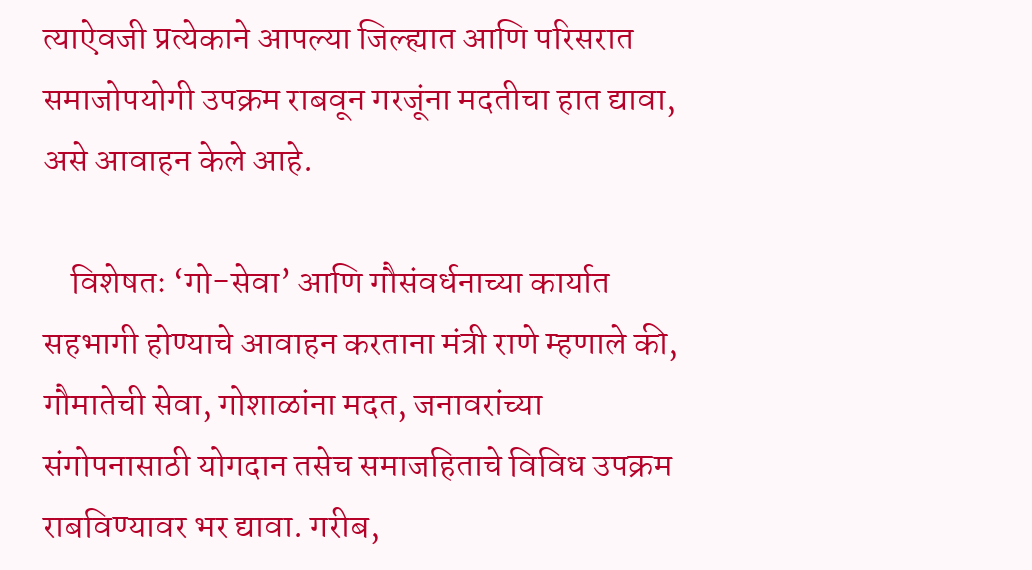त्याऐवजी प्रत्येकाने आपल्या जिल्ह्यात आणि परिसरात समाजोपयोगी उपक्रम राबवून गरजूंना मदतीचा हात द्यावा, असे आवाहन केले आहे.

    विशेषतः ‘गो-सेवा’ आणि गौसंवर्धनाच्या कार्यात सहभागी होण्याचे आवाहन करताना मंत्री राणे म्हणाले की,  गौमातेची सेवा, गोशाळांना मदत, जनावरांच्या संगोपनासाठी योगदान तसेच समाजहिताचे विविध उपक्रम राबविण्यावर भर द्यावा. गरीब,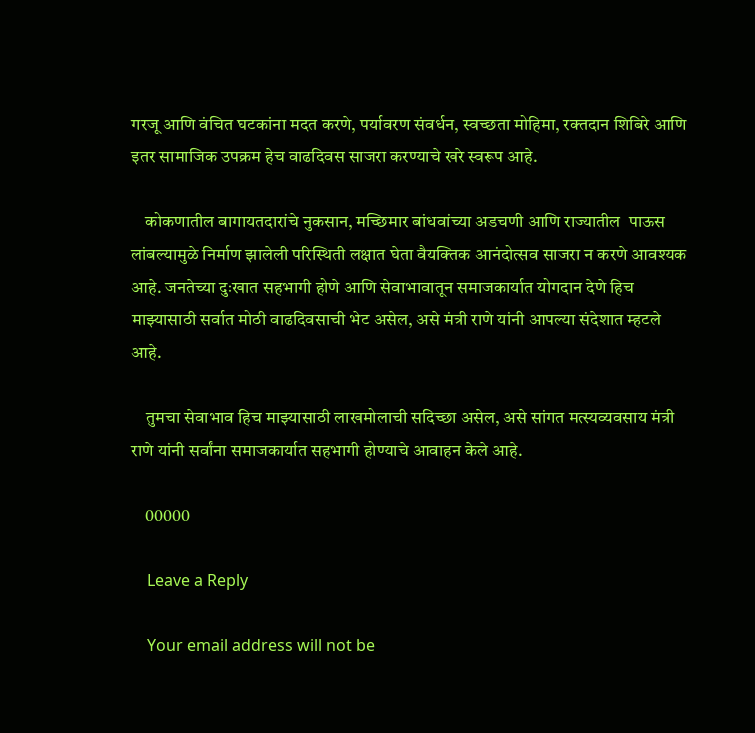गरजू आणि वंचित घटकांना मदत करणे, पर्यावरण संवर्धन, स्वच्छता मोहिमा, रक्तदान शिबिरे आणि इतर सामाजिक उपक्रम हेच वाढदिवस साजरा करण्याचे खरे स्वरूप आहे.

    कोकणातील बागायतदारांचे नुकसान, मच्छिमार बांधवांच्या अडचणी आणि राज्यातील  पाऊस लांबल्यामुळे निर्माण झालेली परिस्थिती लक्षात घेता वैयक्तिक आनंदोत्सव साजरा न करणे आवश्यक आहे. जनतेच्या दुःखात सहभागी होणे आणि सेवाभावातून समाजकार्यात योगदान देणे हिच माझ्यासाठी सर्वात मोठी वाढदिवसाची भेट असेल, असे मंत्री राणे यांनी आपल्या संदेशात म्हटले आहे.

    तुमचा सेवाभाव हिच माझ्यासाठी लाखमोलाची सदिच्छा असेल, असे सांगत मत्स्यव्यवसाय मंत्री राणे यांनी सर्वांना समाजकार्यात सहभागी होण्याचे आवाहन केले आहे.

    00000

    Leave a Reply

    Your email address will not be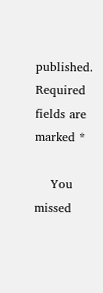published. Required fields are marked *

    You missed